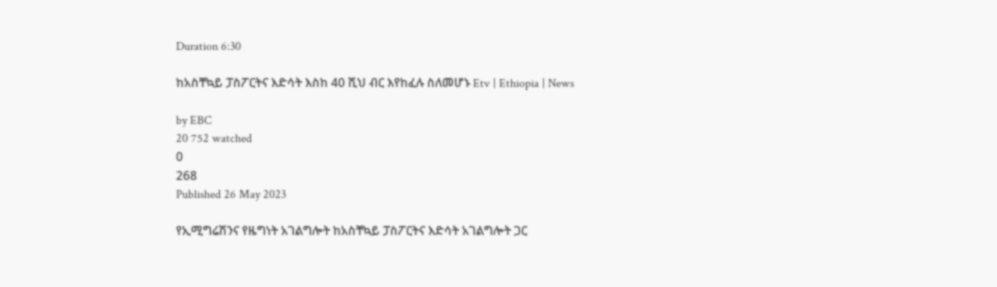Duration 6:30

ከአስቸኳይ ፓስፖርትና እድሳት እስከ 40 ሺህ ብር እየከፈሉ ስለመሆኑ Etv | Ethiopia | News

by EBC
20 752 watched
0
268
Published 26 May 2023

የኢሚግሬሽንና የዜግነት አገልግሎት ከአስቸኳይ ፓስፖርትና እድሳት አገልግሎት ጋር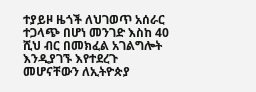ተያይዞ ዜጎች ለህገወጥ አሰራር ተጋላጭ በሆነ መንገድ እስከ 40 ሺህ ብር በመክፈል አገልግሎት እንዲያገኙ እየተደረጉ መሆናቸውን ለኢትዮጵያ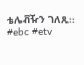ቴሌቭዥን ገለጹ፡፡ #ebc #etv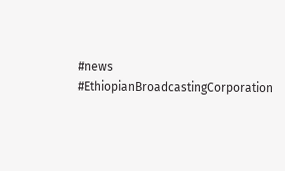#news #EthiopianBroadcastingCorporation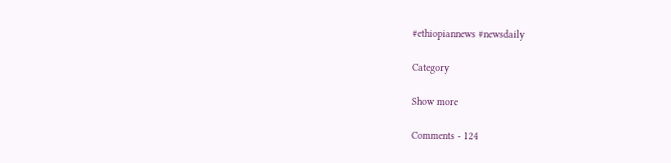#ethiopiannews #newsdaily

Category

Show more

Comments - 124